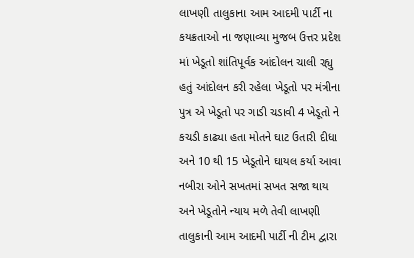લાખણી તાલુકાના આમ આદમી પાર્ટી ના કયક્રતાઓ ના જણાવ્યા મુજબ ઉત્તર પ્રદેશ માં ખેડૂતો શાંતિપૂર્વક આંદોલન ચાલી રહ્યુ હતું આંદોલન કરી રહેલા ખેડૂતો પર મંત્રીના પુત્ર એ ખેડૂતો પર ગાડી ચડાવી 4 ખેડૂતો ને કચડી કાઢ્યા હતા મોતને ઘાટ ઉતારી દીધા અને 10 થી 15 ખેડૂતોને ઘાયલ કર્યા આવા નબીરા ઓને સખતમાં સખત સજા થાય અને ખેડૂતોને ન્યાય મળે તેવી લાખણી તાલુકાની આમ આદમી પાર્ટી ની ટીમ દ્વારા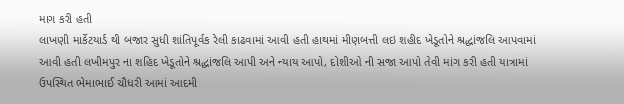માગ કરી હતી
લાખણી માર્કેટયાર્ડ થી બજાર સુધી શાંતિપૂર્વક રેલી કાઢવામાં આવી હતી હાથમાં મીણબત્તી લઇ શહીદ ખેડૂતોને શ્રદ્ધાંજલિ આપવામાં આવી હતી લખીમપુર ના શહિદ ખેડૂતોને શ્રદ્ધાંજલિ આપી અને ન્યાય આપો, દોશીઓ ની સજા આપો તેવી માંગ કરી હતી યાત્રામાં ઉપસ્થિત ભેમાભાઈ ચૌધરી આમાં આદમી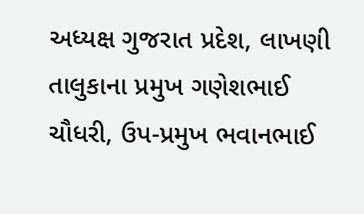અધ્યક્ષ ગુજરાત પ્રદેશ, લાખણી તાલુકાના પ્રમુખ ગણેશભાઈ ચૌધરી, ઉપ-પ્રમુખ ભવાનભાઈ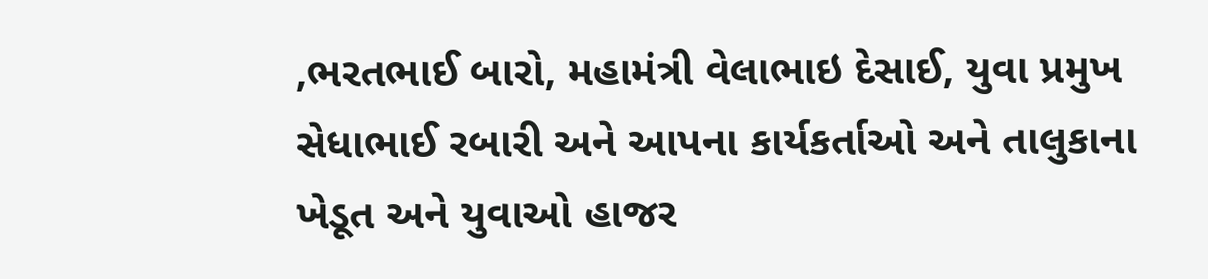,ભરતભાઈ બારો, મહામંત્રી વેલાભાઇ દેસાઈ, યુવા પ્રમુખ સેધાભાઈ રબારી અને આપના કાર્યકર્તાઓ અને તાલુકાના ખેડૂત અને યુવાઓ હાજર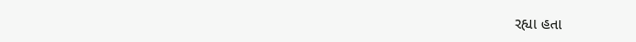રહ્યા હતા